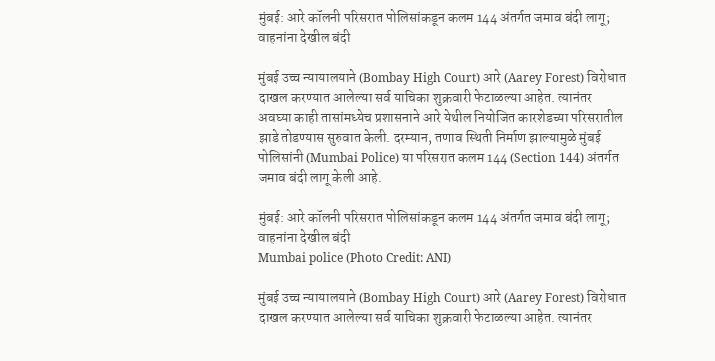मुंबई: आरे कॉलनी परिसरात पोलिसांकडून कलम 144 अंतर्गत जमाव बंदी लागू; वाहनांना देखील बंदी

मुंबई उच्च न्यायालयाने (Bombay High Court) आरे (Aarey Forest) विरोधात दाखल करण्यात आलेल्या सर्व याचिका शुक्रवारी फेटाळल्या आहेत. त्यानंतर अवघ्या काही तासांमध्येच प्रशासनाने आरे येथील नियोजित कारशेडच्या परिसरातील झाडे तोडण्यास सुरुवात केली. दरम्यान, तणाव स्थिती निर्माण झाल्यामुळे मुंबई पोलिसांनी (Mumbai Police) या परिसरात कलम 144 (Section 144) अंतर्गत जमाव बंदी लागू केली आहे.

मुंबई: आरे कॉलनी परिसरात पोलिसांकडून कलम 144 अंतर्गत जमाव बंदी लागू; वाहनांना देखील बंदी
Mumbai police (Photo Credit: ANI)

मुंबई उच्च न्यायालयाने (Bombay High Court) आरे (Aarey Forest) विरोधात दाखल करण्यात आलेल्या सर्व याचिका शुक्रवारी फेटाळल्या आहेत. त्यानंतर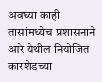अवघ्या काही तासांमध्येच प्रशासनाने आरे येथील नियोजित कारशेडच्या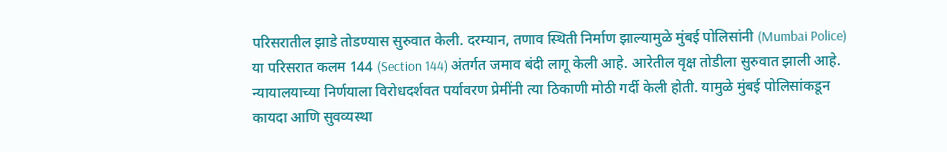परिसरातील झाडे तोडण्यास सुरुवात केली. दरम्यान, तणाव स्थिती निर्माण झाल्यामुळे मुंबई पोलिसांनी (Mumbai Police) या परिसरात कलम 144 (Section 144) अंतर्गत जमाव बंदी लागू केली आहे. आरेतील वृक्ष तोडीला सुरुवात झाली आहे. न्यायालयाच्या निर्णयाला विरोधदर्शवत पर्यावरण प्रेमींनी त्या ठिकाणी मोठी गर्दी केली होती. यामुळे मुंबई पोलिसांकडून कायदा आणि सुवव्यस्था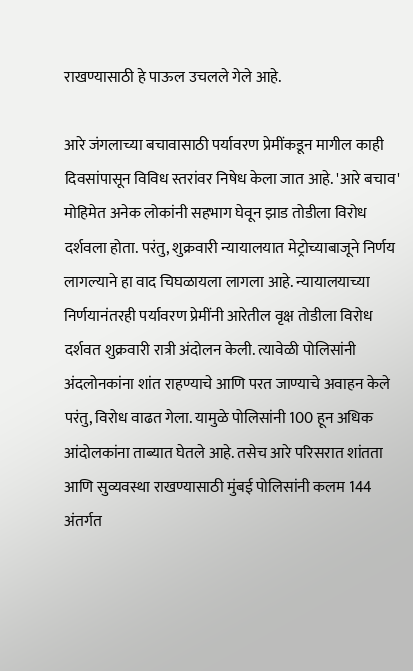राखण्यासाठी हे पाऊल उचलले गेले आहे.

आरे जंगलाच्या बचावासाठी पर्यावरण प्रेमींकडून मागील काही दिवसांपासून विविध स्तरांवर निषेध केला जात आहे. 'आरे बचाव' मोहिमेत अनेक लोकांनी सहभाग घेवून झाड तोडीला विरोध दर्शवला होता. परंतु, शुक्रवारी न्यायालयात मेट्रोच्याबाजूने निर्णय लागल्याने हा वाद चिघळायला लागला आहे. न्यायालयाच्या निर्णयानंतरही पर्यावरण प्रेमींनी आरेतील वृक्ष तोडीला विरोध दर्शवत शुक्रवारी रात्री अंदोलन केली. त्यावेळी पोलिसांनी अंदलोनकांना शांत राहण्याचे आणि परत जाण्याचे अवाहन केले परंतु, विरोध वाढत गेला. यामुळे पोलिसांनी 100 हून अधिक आंदोलकांना ताब्यात घेतले आहे. तसेच आरे परिसरात शांतता आणि सुव्यवस्था राखण्यासाठी मुंबई पोलिसांनी कलम 144 अंतर्गत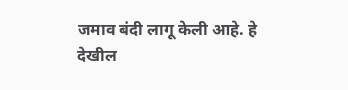जमाव बंदी लागू केली आहे. हे देखील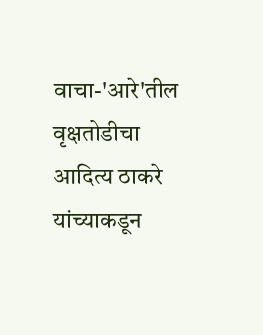वाचा-'आरे'तील वृक्षतोडीचा आदित्य ठाकरे यांच्याकडून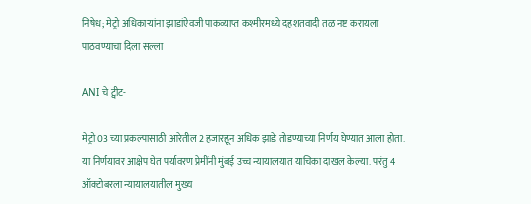निषेध; मेट्रो अधिकाऱ्यांना झाडांऐवजी पाकव्याप्त कश्मीरमध्ये दहशतवादी तळ नष्ट करायला पाठवण्याचा दिला सल्ला

ANI चे ट्वीट-

मेट्रो 03 च्या प्रकल्पासाठी आरेतील 2 हजारहून अधिक झाडे तोडण्याच्या निर्णय घेण्यात आला होता. या निर्णयावर आक्षेप घेत पर्यावरण प्रेमींनी मुंबई उच्च न्यायालयात याचिका दाखल केल्या. परंतु 4 ऑक्टोबरला न्यायालयातील मुख्य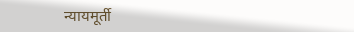न्यायमूर्ती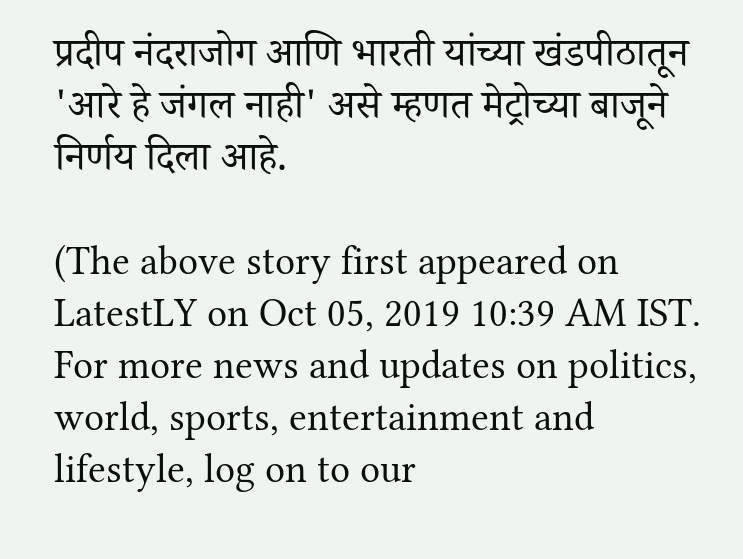प्रदीप नंदराजोग आणि भारती यांच्या खंडपीठातून 'आरे हे जंगल नाही' असे म्हणत मेट्रोच्या बाजूने निर्णय दिला आहे.

(The above story first appeared on LatestLY on Oct 05, 2019 10:39 AM IST. For more news and updates on politics, world, sports, entertainment and lifestyle, log on to our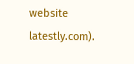website latestly.com).